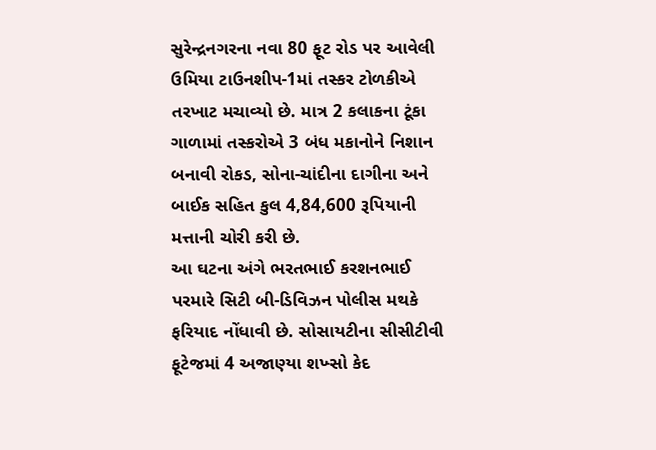સુરેન્દ્રનગરના નવા 80 ફૂટ રોડ પર આવેલી ઉમિયા ટાઉનશીપ-1માં તસ્કર ટોળકીએ તરખાટ મચાવ્યો છે. માત્ર 2 કલાકના ટૂંકા ગાળામાં તસ્કરોએ 3 બંધ મકાનોને નિશાન બનાવી રોકડ, સોના-ચાંદીના દાગીના અને બાઈક સહિત કુલ 4,84,600 રૂપિયાની મત્તાની ચોરી કરી છે.
આ ઘટના અંગે ભરતભાઈ કરશનભાઈ પરમારે સિટી બી-ડિવિઝન પોલીસ મથકે ફરિયાદ નોંધાવી છે. સોસાયટીના સીસીટીવી ફૂટેજમાં 4 અજાણ્યા શખ્સો કેદ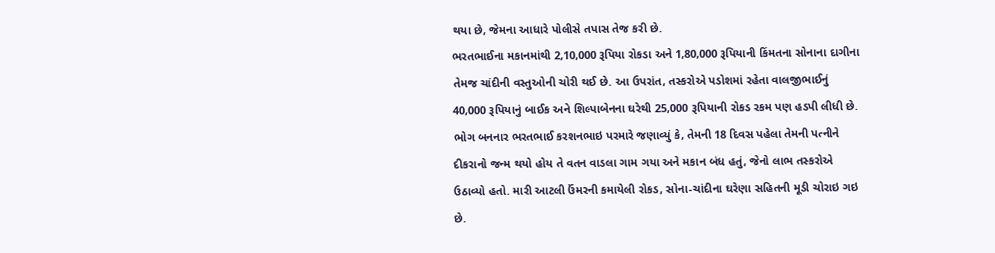થયા છે, જેમના આધારે પોલીસે તપાસ તેજ કરી છે.
ભરતભાઈના મકાનમાંથી 2,10,000 રૂપિયા રોકડા અને 1,80,000 રૂપિયાની કિંમતના સોનાના દાગીના તેમજ ચાંદીની વસ્તુઓની ચોરી થઈ છે. આ ઉપરાંત, તસ્કરોએ પડોશમાં રહેતા વાલજીભાઈનું 40,000 રૂપિયાનું બાઈક અને શિલ્પાબેનના ઘરેથી 25,000 રૂપિયાની રોકડ રકમ પણ હડપી લીધી છે.
ભોગ બનનાર ભરતભાઈ કરશનભાઇ પરમારે જણાવ્યું કે, તેમની 18 દિવસ પહેલા તેમની પત્નીને દીકરાનો જન્મ થયો હોય તે વતન વાડલા ગામ ગયા અને મકાન બંધ હતું, જેનો લાભ તસ્કરોએ ઉઠાવ્યો હતો. મારી આટલી ઉંમરની કમાયેલી રોકડ, સોના-ચાંદીના ઘરેણા સહિતની મૂડી ચોરાઇ ગઇ છે.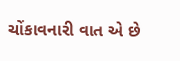ચોંકાવનારી વાત એ છે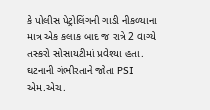કે પોલીસ પેટ્રોલિંગની ગાડી નીકળ્યાના માત્ર એક કલાક બાદ જ રાત્રે 2 વાગ્યે તસ્કરો સોસાયટીમાં પ્રવેશ્યા હતા. ઘટનાની ગંભીરતાને જોતા PSI એમ.એચ.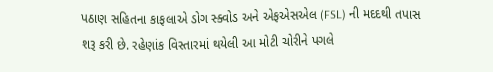પઠાણ સહિતના કાફલાએ ડોગ સ્ક્વોડ અને એફએસએલ (FSL) ની મદદથી તપાસ શરૂ કરી છે. રહેણાંક વિસ્તારમાં થયેલી આ મોટી ચોરીને પગલે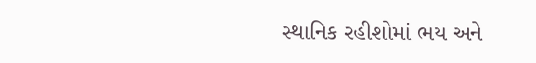સ્થાનિક રહીશોમાં ભય અને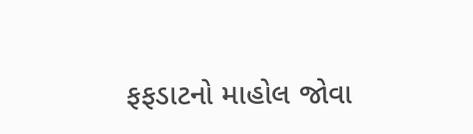ફફડાટનો માહોલ જોવા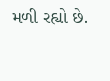મળી રહ્યો છે.